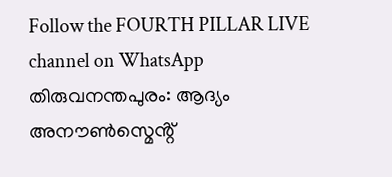Follow the FOURTH PILLAR LIVE channel on WhatsApp
തിരുവനന്തപുരം: ആദ്യം അനൗൺസ്മെൻ്റ്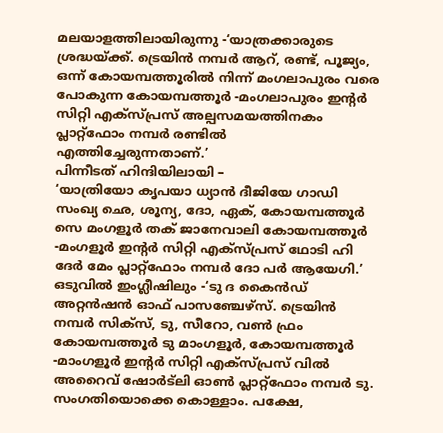മലയാളത്തിലായിരുന്നു -‘യാത്രക്കാരുടെ ശ്രദ്ധയ്ക്ക്. ട്രെയിൻ നമ്പർ ആറ്, രണ്ട്, പൂജ്യം, ഒന്ന് കോയമ്പത്തൂരിൽ നിന്ന് മംഗലാപുരം വരെ പോകുന്ന കോയമ്പത്തൂർ -മംഗലാപുരം ഇൻ്റർ സിറ്റി എക്സ്പ്രസ് അല്പസമയത്തിനകം പ്ലാറ്റ്ഫോം നമ്പർ രണ്ടിൽ എത്തിച്ചേരുന്നതാണ്.’
പിന്നീടത് ഹിന്ദിയിലായി –
‘യാത്രിയോ കൃപയാ ധ്യാൻ ദീജിയേ ഗാഡി സംഖ്യ ഛെ, ശൂന്യ, ദോ, ഏക്, കോയമ്പത്തൂർ സെ മംഗളൂർ തക് ജാനേവാലി കോയമ്പത്തൂർ -മംഗളൂർ ഇൻ്റർ സിറ്റി എക്സ്പ്രസ് ഥോടി ഹി ദേർ മേം പ്ലാറ്റ്ഫോം നമ്പർ ദോ പർ ആയേഗി.’
ഒടുവിൽ ഇംഗ്ലീഷിലും -‘ടു ദ കൈൻഡ് അറ്റൻഷൻ ഓഫ് പാസഞ്ചേഴ്സ്. ട്രെയിൻ നമ്പർ സിക്സ്, ടു, സീറോ, വൺ ഫ്രം കോയമ്പത്തൂർ ടു മാംഗളൂർ, കോയമ്പത്തൂർ -മാംഗളൂർ ഇൻ്റർ സിറ്റി എക്സ്പ്രസ് വിൽ അറൈവ് ഷോർട്ലി ഓൺ പ്ലാറ്റ്ഫോം നമ്പർ ടു.
സംഗതിയൊക്കെ കൊള്ളാം. പക്ഷേ,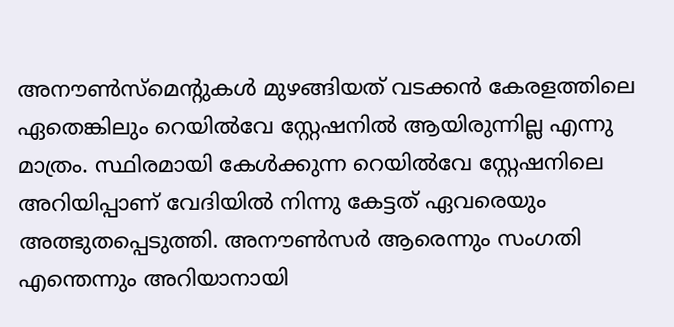അനൗൺസ്മെൻ്റുകൾ മുഴങ്ങിയത് വടക്കൻ കേരളത്തിലെ ഏതെങ്കിലും റെയിൽവേ സ്റ്റേഷനിൽ ആയിരുന്നില്ല എന്നു മാത്രം. സ്ഥിരമായി കേൾക്കുന്ന റെയിൽവേ സ്റ്റേഷനിലെ അറിയിപ്പാണ് വേദിയിൽ നിന്നു കേട്ടത് ഏവരെയും അത്ഭുതപ്പെടുത്തി. അനൗൺസർ ആരെന്നും സംഗതി എന്തെന്നും അറിയാനായി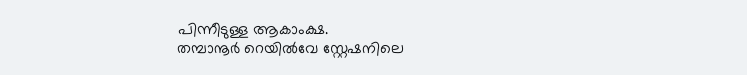പിന്നീടുള്ള ആകാംക്ഷ.
തമ്പാനൂർ റെയിൽവേ സ്റ്റേഷനിലെ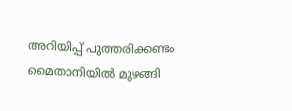അറിയിപ്പ് പുത്തരിക്കണ്ടം മൈതാനിയിൽ മുഴങ്ങി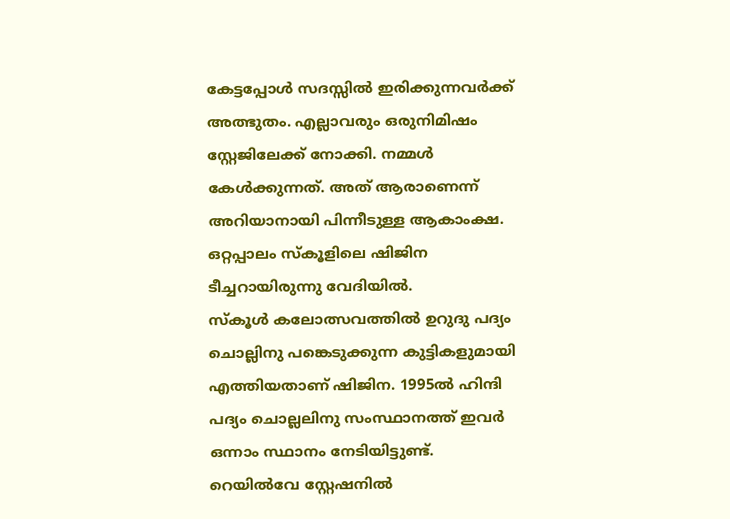കേട്ടപ്പോൾ സദസ്സിൽ ഇരിക്കുന്നവർക്ക് അത്ഭുതം. എല്ലാവരും ഒരുനിമിഷം സ്റ്റേജിലേക്ക് നോക്കി. നമ്മൾ കേൾക്കുന്നത്. അത് ആരാണെന്ന് അറിയാനായി പിന്നീടുള്ള ആകാംക്ഷ. ഒറ്റപ്പാലം സ്കൂളിലെ ഷിജിന ടീച്ചറായിരുന്നു വേദിയിൽ.
സ്കൂൾ കലോത്സവത്തിൽ ഉറുദു പദ്യം ചൊല്ലിനു പങ്കെടുക്കുന്ന കുട്ടികളുമായി എത്തിയതാണ് ഷിജിന. 1995ൽ ഹിന്ദി പദ്യം ചൊല്ലലിനു സംസ്ഥാനത്ത് ഇവർ ഒന്നാം സ്ഥാനം നേടിയിട്ടുണ്ട്. റെയിൽവേ സ്റ്റേഷനിൽ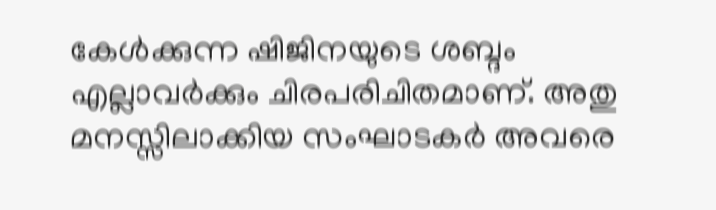കേൾക്കുന്ന ഷിജിനയുടെ ശബ്ദം എല്ലാവർക്കും ചിരപരിചിതമാണ്. അതു മനസ്സിലാക്കിയ സംഘാടകർ അവരെ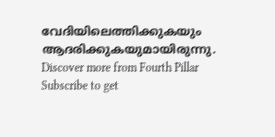വേദിയിലെത്തിക്കുകയും ആദരിക്കുകയുമായിരുന്നു.
Discover more from Fourth Pillar
Subscribe to get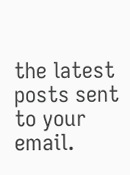the latest posts sent to your email.